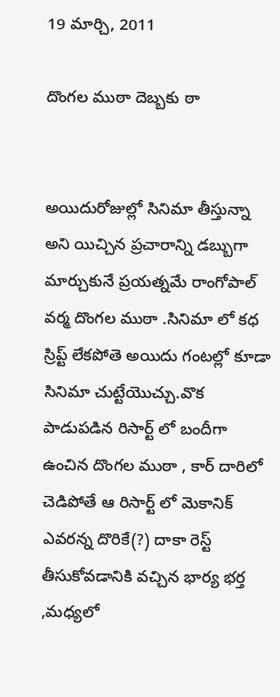19 మార్చి, 2011

దొంగల ముఠా దెబ్బకు ఠా


అయిదురోజుల్లో సినిమా తీస్తున్నా అని యిచ్చిన ప్రచారాన్ని డబ్బుగా మార్చుకునే ప్రయత్నమే రాంగోపాల్ వర్మ దొంగల ముఠా .సినిమా లో కధ స్రిప్ట్ లేకపోతె అయిదు గంటల్లో కూడా సినిమా చుట్టేయొచ్చు.వొక పాడుపడిన రిసార్ట్ లో బందీగా ఉంచిన దొంగల ముఠా , కార్ దారిలో చెడిపోతే ఆ రిసార్ట్ లో మెకానిక్ ఎవరన్న దొరికే(?) దాకా రెస్ట్ తీసుకోవడానికి వచ్చిన భార్య భర్త ,మధ్యలో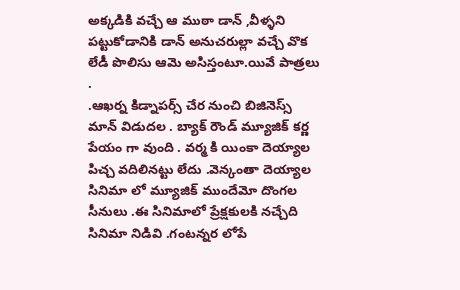అక్కడికి వచ్చే ఆ ముఠా డాన్ ,వీళ్ళని పట్టుకోడానికి డాన్ అనుచరుల్లా వచ్చే వొక లేడీ పొలిసు ఆమె అసిస్తంటూ.యివే పాత్రలు .
.ఆఖర్న కిడ్నాపర్స్ చేర నుంచి బిజినెస్స్ మాన్ విడుదల . బ్యాక్ రౌండ్ మ్యూజిక్ కర్ణ పేయం గా వుంది . వర్మ కి యింకా దెయ్యాల పిచ్చ వదిలినట్టు లేదు .వెన్కంతా దెయ్యాల సినిమా లో మ్యూజిక్ ముందేమో దొంగల సీనులు .ఈ సినిమాలో ప్రేక్షకులకి నచ్చేది సినిమా నిడివి .గంటన్నర లోపే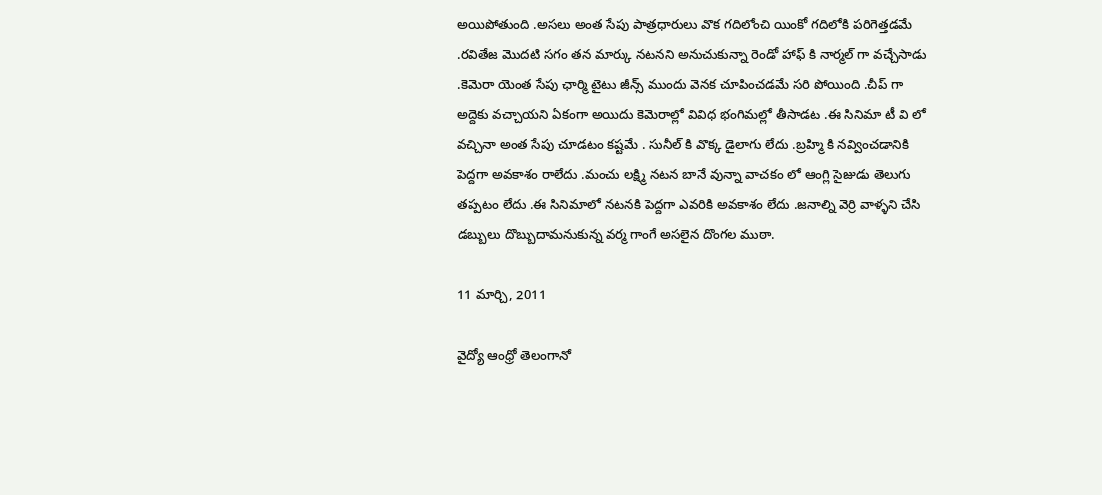అయిపోతుంది .అసలు అంత సేపు పాత్రధారులు వొక గదిలోంచి యింకో గదిలోకి పరిగెత్తడమే .రవితేజ మొదటి సగం తన మార్కు నటనని అనుచుకున్నా రెండో హాఫ్ కి నార్మల్ గా వచ్చేసాడు .కెమెరా యెంత సేపు ఛార్మి టైటు జీన్స్ ముందు వెనక చూపించడమే సరి పోయింది .చీప్ గా అద్దెకు వచ్చాయని ఏకంగా అయిదు కెమెరాల్లో వివిధ భంగిమల్లో తీసాడట .ఈ సినిమా టీ వి లో వచ్చినా అంత సేపు చూడటం కష్టమే . సునీల్ కి వొక్క డైలాగు లేదు .బ్రహ్మి కి నవ్వించడానికి పెద్దగా అవకాశం రాలేదు .మంచు లక్ష్మి నటన బానే వున్నా వాచకం లో ఆంగ్లి సైజుడు తెలుగు తప్పటం లేదు .ఈ సినిమాలో నటనకి పెద్దగా ఎవరికి అవకాశం లేదు .జనాల్ని వెర్రి వాళ్ళని చేసి డబ్బులు దొబ్బుదామనుకున్న వర్మ గాంగే అసలైన దొంగల ముఠా.

11 మార్చి, 2011

వైద్యో ఆంధ్రో తెలంగానో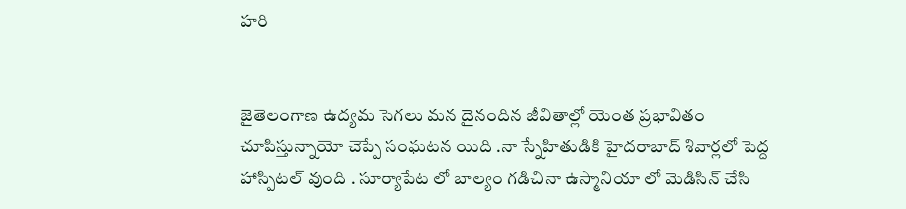హరి


జైతెలంగాణ ఉద్యమ సెగలు మన దైనందిన జీవితాల్లో యెంత ప్రభావితం చూపిస్తున్నాయో చెప్పే సంఘటన యిది .నా స్నేహితుడికి హైదరాబాద్ శివార్లలో పెద్ద హాస్పిటల్ వుంది . సూర్యాపేట లో బాల్యం గడిచినా ఉస్మానియా లో మెడిసిన్ చేసి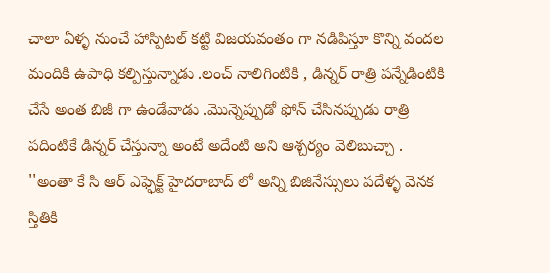చాలా ఏళ్ళ నుంచే హాస్పిటల్ కట్టి విజయవంతం గా నడిపిస్తూ కొన్ని వందల మందికి ఉపాధి కల్పిస్తున్నాడు .లంచ్ నాలిగింటికి , డిన్నర్ రాత్రి పన్నేడింటికి చేసే అంత బిజీ గా ఉండేవాడు .మొన్నెప్పుడో ఫోన్ చేసినప్పుడు రాత్రి పదింటికే డిన్నర్ చేస్తున్నా అంటే అదేంటి అని ఆశ్చర్యం వెలిబుచ్చా .
''అంతా కే సి ఆర్ ఎఫ్ఫెక్ట్ హైదరాబాద్ లో అన్ని బిజినేస్సులు పదేళ్ళ వెనక స్తితికి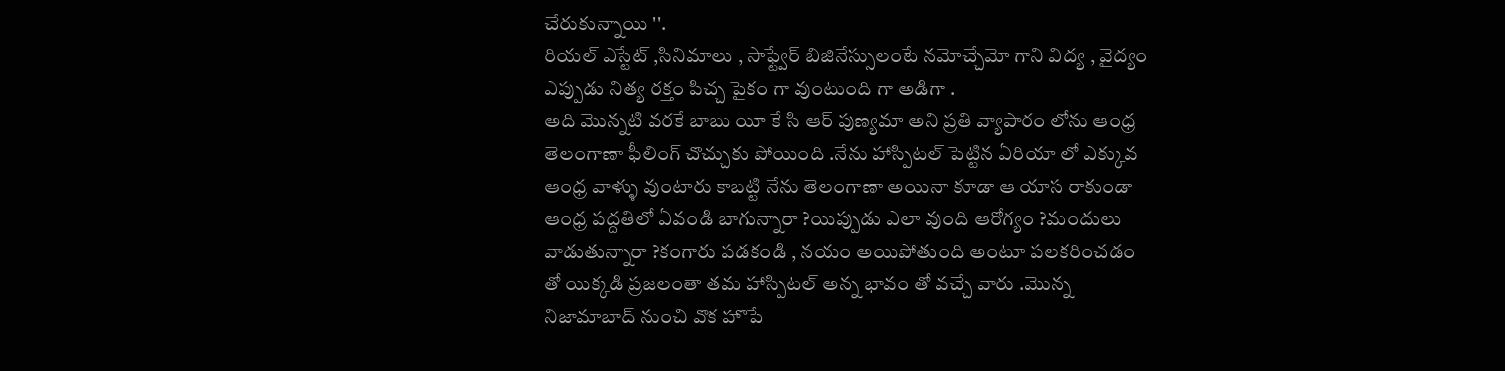చేరుకున్నాయి ''.
రియల్ ఎస్టేట్ ,సినిమాలు , సాఫ్ట్వేర్ బిజినేస్సులంటే నమోచ్చేమో గాని విద్య , వైద్యం ఎప్పుడు నిత్య రక్తం పిచ్చ పైకం గా వుంటుంది గా అడిగా .
అది మొన్నటి వరకే బాబు యీ కే సి ఆర్ పుణ్యమా అని ప్రతి వ్యాపారం లోను ఆంధ్ర తెలంగాణా ఫీలింగ్ చొచ్చుకు పోయింది .నేను హాస్పిటల్ పెట్టిన ఏరియా లో ఎక్కువ ఆంధ్ర వాళ్ళు వుంటారు కాబట్టి నేను తెలంగాణా అయినా కూడా ఆ యాస రాకుండా ఆంధ్ర పద్దతిలో ఏవండి బాగున్నారా ?యిప్పుడు ఎలా వుంది ఆరోగ్యం ?మందులు వాడుతున్నారా ?కంగారు పడకండి , నయం అయిపోతుంది అంటూ పలకరించడం తో యిక్కడి ప్రజలంతా తమ హాస్పిటల్ అన్న భావం తో వచ్చే వారు .మొన్న నిజామాబాద్ నుంచి వొక హొపే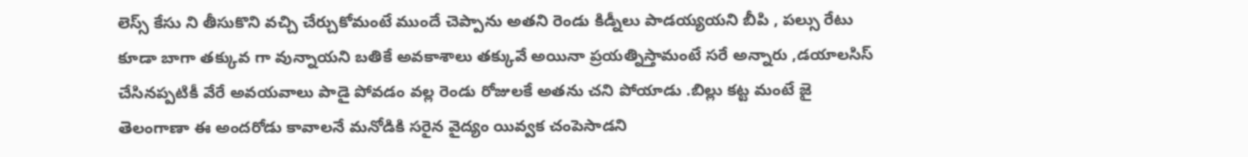లెస్స్ కేసు ని తీసుకొని వచ్చి చేర్చుకోమంటే ముందే చెప్పాను అతని రెండు కిడ్నీలు పాడయ్యయని బీపి , పల్సు రేటు కూడా బాగా తక్కువ గా వున్నాయని బతికే అవకాశాలు తక్కువే అయినా ప్రయత్నిస్తామంటే సరే అన్నారు ,డయాలసిస్ చేసినప్పటికీ వేరే అవయవాలు పాడై పోవడం వల్ల రెండు రోజులకే అతను చని పోయాడు .బిల్లు కట్ట మంటే జై తెలంగాణా ఈ అందరోడు కావాలనే మనోడికి సరైన వైద్యం యివ్వక చంపెసాడని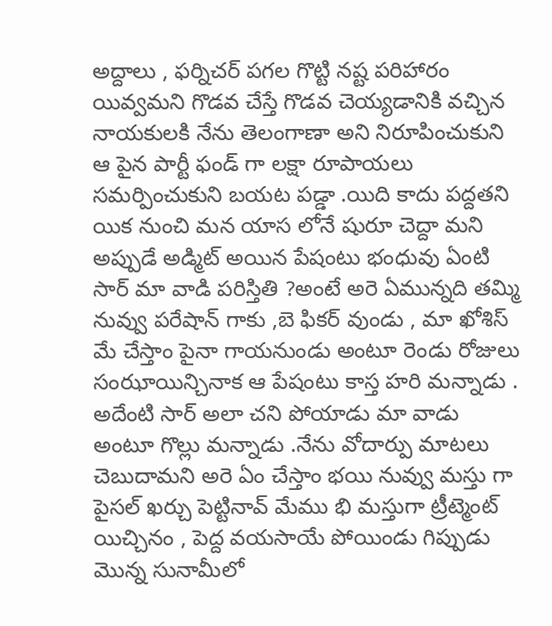అద్దాలు , ఫర్నిచర్ పగల గొట్టి నష్ట పరిహారం యివ్వమని గొడవ చేస్తే గొడవ చెయ్యడానికి వచ్చిన నాయకులకి నేను తెలంగాణా అని నిరూపించుకుని ఆ పైన పార్టీ ఫండ్ గా లక్షా రూపాయలు సమర్పించుకుని బయట పడ్డా .యిది కాదు పద్దతని యిక నుంచి మన యాస లోనే షురూ చెద్దా మని అప్పుడే అడ్మిట్ అయిన పేషంటు భంధువు ఏంటి సార్ మా వాడి పరిస్తితి ?అంటే అరె ఏమున్నది తమ్మి నువ్వు పరేషాన్ గాకు ,బె ఫికర్ వుండు , మా ఖోశిస్ మే చేస్తాం పైనా గాయనుండు అంటూ రెండు రోజులు సంఝాయిన్చినాక ఆ పేషంటు కాస్త హరి మన్నాడు .
అదేంటి సార్ అలా చని పోయాడు మా వాడు అంటూ గొల్లు మన్నాడు .నేను వోదార్పు మాటలు చెబుదామని అరె ఏం చేస్తాం భయి నువ్వు మస్తు గా పైసల్ ఖర్చు పెట్టినావ్ మేము భి మస్తుగా ట్రీట్మెంట్ యిచ్చినం , పెద్ద వయసాయే పోయిండు గిప్పుడు మొన్న సునామీలో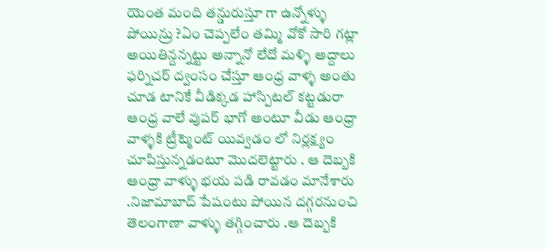యెంత మంది తన్డురుస్తూ గా ఉన్నోళ్ళు పోయిన్రు ?ఏం చెప్పలేం తమ్మి వోకో సారి గట్లా అయితిన్దన్నట్టు అన్నానో లేదో మళ్ళి అద్దాలు ఫర్నిచర్ ద్వంసం చేస్తూ ఆంధ్ర వాళ్ళ అంతు చూడ టానికే వీడిక్కడ హాస్పిటల్ కట్టడురా ఆంధ్ర వాలే వుపర్ భాగో అంటూ వీడు ఆంధ్రా వాళ్ళకి ట్రీట్మెంట్ యివ్వడం లో నిర్లక్ష్యం చూపిస్తున్నడంటూ మొదలెట్టారు . ఆ దెబ్బకి ఆంధ్రా వాళ్ళు భయ పడి రావడం మానేశారు .నిజామాబాద్ పేషంటు పోయిన దగ్గరనుంచి తెలంగాణా వాళ్ళు తగ్గించారు .ఆ దెబ్బకి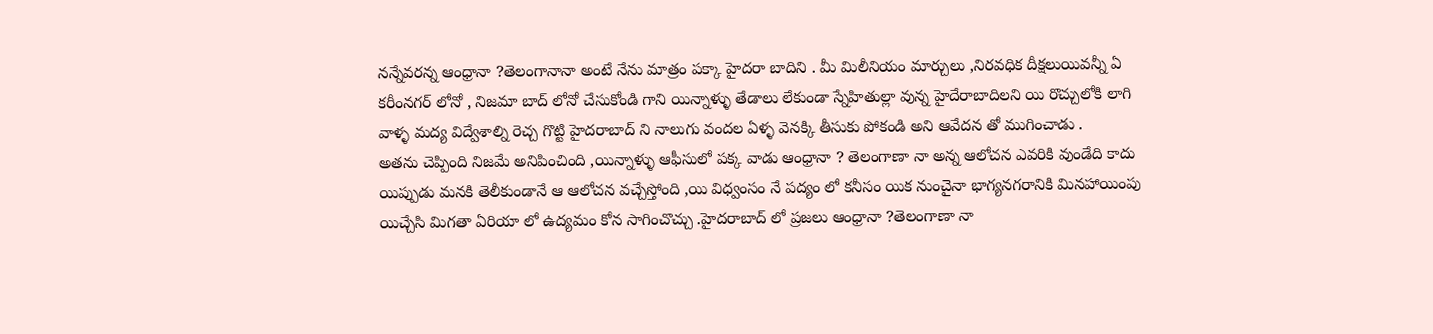నన్నేవరన్న ఆంధ్రానా ?తెలంగానానా అంటే నేను మాత్రం పక్కా హైదరా బాదిని . మీ మిలీనియం మార్చులు ,నిరవధిక దీక్షలుయివన్నీ ఏ కరీంనగర్ లోనో , నిజమా బాద్ లోనో చేసుకోండి గాని యిన్నాళ్ళు తేడాలు లేకుండా స్నేహితుల్లా వున్న హైదేరాబాదిలని యి రొచ్చులోకి లాగి వాళ్ళ మద్య విద్వేశాల్ని రెచ్చ గొట్టి హైదరాబాద్ ని నాలుగు వందల ఏళ్ళ వెనక్కి తీసుకు పోకండి అని ఆవేదన తో ముగించాడు .
అతను చెప్పింది నిజమే అనిపించింది ,యిన్నాళ్ళు ఆఫీసులో పక్క వాడు ఆంధ్రానా ? తెలంగాణా నా అన్న ఆలోచన ఎవరికి వుండేది కాదు యిప్పుడు మనకి తెలీకుండానే ఆ ఆలోచన వచ్చేస్తోంది ,యి విధ్వంసం నే పద్యం లో కనీసం యిక నుంచైనా భాగ్యనగరానికి మినహాయింపు యిచ్చేసి మిగతా ఏరియా లో ఉద్యమం కోన సాగించొచ్చు .హైదరాబాద్ లో ప్రజలు ఆంధ్రానా ?తెలంగాణా నా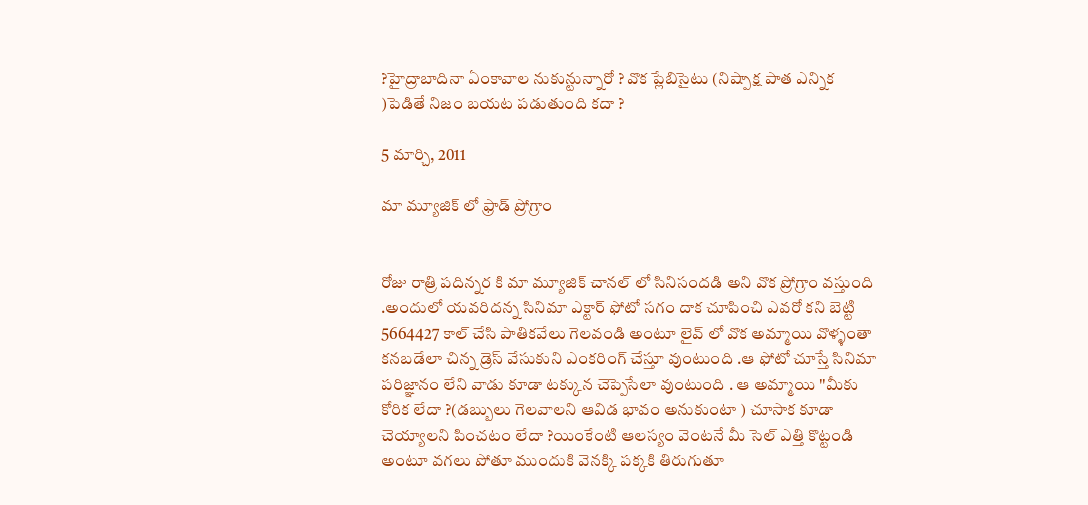?హైద్రాబాదినా ఏంకావాల నుకున్టున్నారో ? వొక ప్లేబిసైటు (నిష్పాక్ష పాత ఎన్నిక )పెడితే నిజం బయట పడుతుంది కదా ?

5 మార్చి, 2011

మా మ్యూజిక్ లో ఫ్రాడ్ ప్రోగ్రాం


రోజు రాత్రి పదిన్నర కి మా మ్యూజిక్ చానల్ లో సినిసందడి అని వొక ప్రోగ్రాం వస్తుంది .అందులో యవరిదన్న సినిమా ఎక్టార్ ఫోటో సగం దాక చూపించి ఎవరో కని బెట్టి 5664427 కాల్ చేసి పాతికవేలు గెలవండి అంటూ లైవ్ లో వొక అమ్మాయి వొళ్ళంతా కనబడేలా చిన్న డ్రెస్ వేసుకుని ఎంకరింగ్ చేస్తూ వుంటుంది .ఆ ఫోటో చూస్తే సినిమా పరిజ్ఞానం లేని వాడు కూడా టక్కున చెప్పెసేలా వుంటుంది . ఆ అమ్మాయి ''మీకు కోరిక లేదా ?(డబ్బులు గెలవాలని ఆవిడ భావం అనుకుంటా ) చూసాక కూడా చెయ్యాలని పించటం లేదా ?యింకేంటి ఆలస్యం వెంటనే మీ సెల్ ఎత్తి కొట్టండి అంటూ వగలు పోతూ ముందుకి వెనక్కి పక్కకి తిరుగుతూ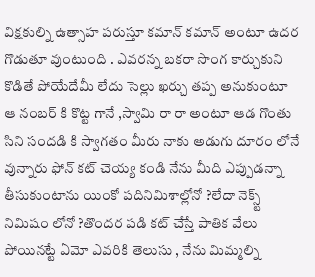విక్షకుల్ని ఉత్సాహ పరుస్తూ కమాన్ కమాన్ అంటూ ఉదర గొడుతూ వుంటుంది . ఎవరన్న బకరా సొంగ కార్చుకుని కొడితే పోయేదేమీ లేదు సెల్లు ఖర్చు తప్ప అనుకుంటూ ఆ నంబర్ కి కొట్ట గానే ,స్వామి రా రా అంటూ ఆడ గొంతు సిని సందడి కి స్వాగతం మీరు నాకు అడుగు దూరం లోనే వున్నారు ఫోన్ కట్ చెయ్య కండి నేను మీది ఎప్పుడన్నా తీసుకుంటాను యింకో పదినిమిశాల్లోనో ?లేదా నెక్స్ట్ నిమిషం లోనో ?తొందర పడి కట్ చేస్తే పాతిక వేలు పోయినట్టే ఏమో ఎవరికి తెలుసు , నేను మిమ్మల్ని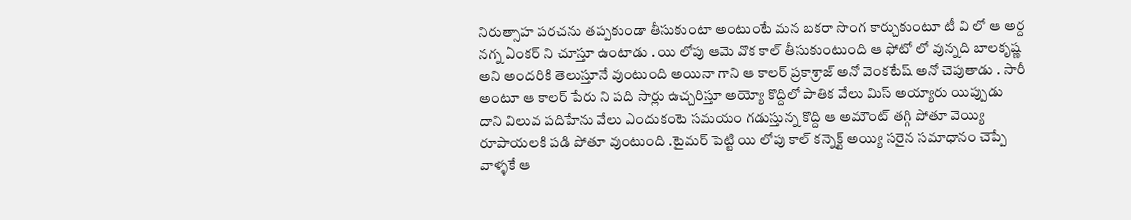నిరుత్సాహ పరచను తప్పకుండా తీసుకుంటా అంటుంటే మన బకరా సొంగ కార్చుకుంటూ టీ వి లో ఆ అర్ద నగ్న ఏంకర్ ని చూస్తూ ఉంటాడు . యి లోపు ఆమె వొక కాల్ తీసుకుంటుంది ఆ ఫోటో లో వున్నది బాలకృష్ణ అని అందరికి తెలుస్తూనే వుంటుంది అయినా గాని ఆ కాలర్ ప్రకాశ్రాజ్ అనో వెంకటేష్ అనో చెపుతాడు . సారీ అంటూ ఆ కాలర్ పేరు ని పది సార్లు ఉచ్చరిస్తూ అయ్యో కొద్దిలో పాతిక వేలు మిస్ అయ్యారు యిప్పుడు దాని విలువ పదిహేను వేలు ఎందుకంటె సమయం గడుస్తున్న కొద్ది ఆ అమౌంట్ తగ్గి పోతూ వెయ్యి రూపాయలకి పడి పోతూ వుంటుంది .టైమర్ పెట్టి యి లోపు కాల్ కన్నెక్ట్ అయ్యి సరైన సమాధానం చెప్పే వాళ్ళకే ఆ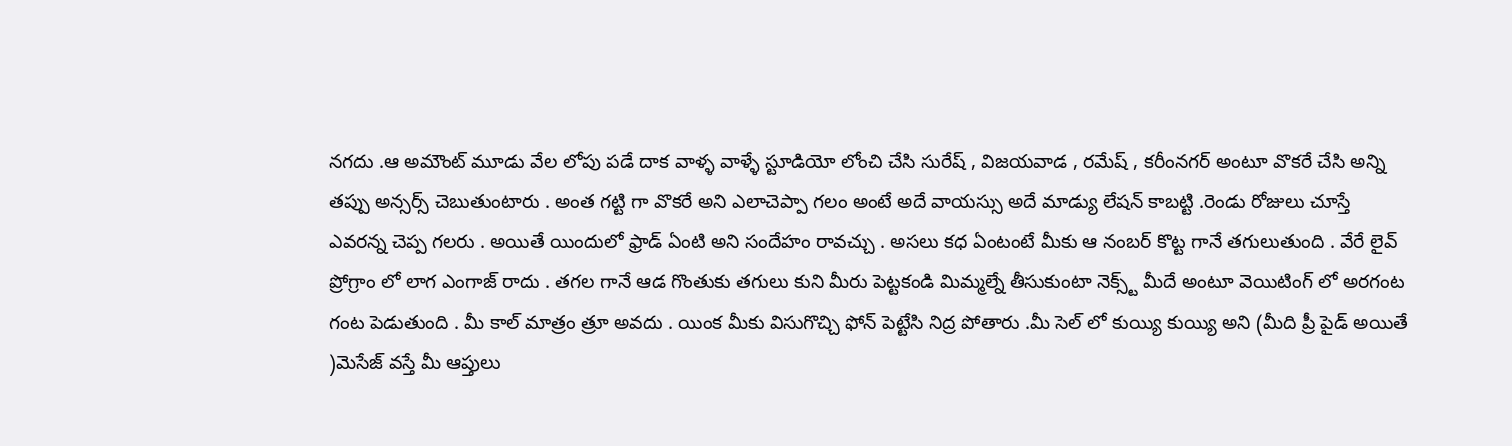నగదు .ఆ అమౌంట్ మూడు వేల లోపు పడే దాక వాళ్ళ వాళ్ళే స్టూడియో లోంచి చేసి సురేష్ , విజయవాడ , రమేష్ , కరీంనగర్ అంటూ వొకరే చేసి అన్ని తప్పు అన్సర్స్ చెబుతుంటారు . అంత గట్టి గా వొకరే అని ఎలాచెప్పా గలం అంటే అదే వాయస్సు అదే మాడ్యు లేషన్ కాబట్టి .రెండు రోజులు చూస్తే ఎవరన్న చెప్ప గలరు . అయితే యిందులో ఫ్రాడ్ ఏంటి అని సందేహం రావచ్చు . అసలు కధ ఏంటంటే మీకు ఆ నంబర్ కొట్ట గానే తగులుతుంది . వేరే లైవ్ ప్రోగ్రాం లో లాగ ఎంగాజ్ రాదు . తగల గానే ఆడ గొంతుకు తగులు కుని మీరు పెట్టకండి మిమ్మల్నే తీసుకుంటా నెక్స్ట్ మీదే అంటూ వెయిటింగ్ లో అరగంట గంట పెడుతుంది . మీ కాల్ మాత్రం త్రూ అవదు . యింక మీకు విసుగొచ్చి ఫోన్ పెట్టేసి నిద్ర పోతారు .మీ సెల్ లో కుయ్యి కుయ్యి అని (మీది ప్రీ పైడ్ అయితే )మెసేజ్ వస్తే మీ ఆప్తులు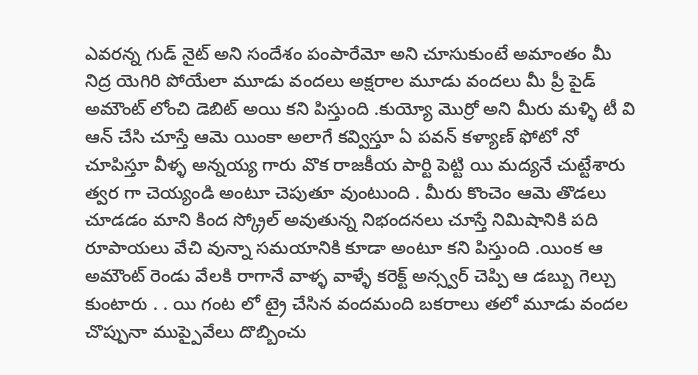ఎవరన్న గుడ్ నైట్ అని సందేశం పంపారేమో అని చూసుకుంటే అమాంతం మీ నిద్ర యెగిరి పోయేలా మూడు వందలు అక్షరాల మూడు వందలు మీ ప్రీ పైడ్ అమౌంట్ లోంచి డెబిట్ అయి కని పిస్తుంది .కుయ్యో మొర్రో అని మీరు మళ్ళి టీ వి ఆన్ చేసి చూస్తే ఆమె యింకా అలాగే కవ్విస్తూ ఏ పవన్ కళ్యాణ్ ఫోటో నో చూపిస్తూ వీళ్ళ అన్నయ్య గారు వొక రాజకీయ పార్టి పెట్టి యి మద్యనే చుట్టేశారు త్వర గా చెయ్యండి అంటూ చెపుతూ వుంటుంది . మీరు కొంచెం ఆమె తొడలు చూడడం మాని కింద స్క్రోల్ అవుతున్న నిభందనలు చూస్తే నిమిషానికి పది రూపాయలు వేచి వున్నా సమయానికి కూడా అంటూ కని పిస్తుంది .యింక ఆ అమౌంట్ రెండు వేలకి రాగానే వాళ్ళ వాళ్ళే కరెక్ట్ అన్స్వర్ చెప్పి ఆ డబ్బు గెల్చు కుంటారు . . యి గంట లో ట్రై చేసిన వందమంది బకరాలు తలో మూడు వందల చొప్పునా ముప్పైవేలు దొబ్బించు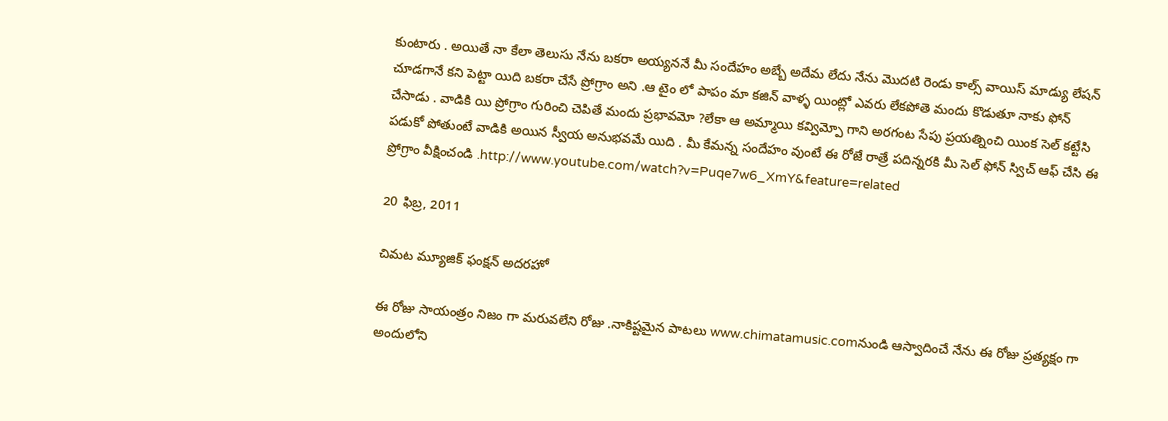కుంటారు . అయితే నా కేలా తెలుసు నేను బకరా అయ్యననే మీ సందేహం అబ్బే అదేమ లేదు నేను మొదటి రెండు కాల్స్ వాయిస్ మాడ్యు లేషన్ చూడగానే కని పెట్టా యిది బకరా చేసే ప్రోగ్రాం అని .ఆ టైం లో పాపం మా కజిన్ వాళ్ళ యింట్లో ఎవరు లేకపోతె మందు కొడుతూ నాకు ఫోన్ చేసాడు . వాడికి యి ప్రోగ్రాం గురించి చెపితే మందు ప్రభావమో ?లేకా ఆ అమ్మాయి కవ్విమ్పో గాని అరగంట సేపు ప్రయత్నించి యింక సెల్ కట్టేసి పడుకో పోతుంటే వాడికి అయిన స్వీయ అనుభవమే యిది . మీ కేమన్న సందేహం వుంటే ఈ రోజే రాత్రే పదిన్నరకి మీ సెల్ ఫోన్ స్విచ్ ఆఫ్ చేసి ఈ ప్రోగ్రాం వీక్షించండి .http://www.youtube.com/watch?v=Puqe7w6_XmY&feature=related

20 ఫిబ్ర, 2011

చిమట మ్యూజిక్ ఫంక్షన్ అదరహో

ఈ రోజు సాయంత్రం నిజం గా మరువలేని రోజు .నాకిష్టమైన పాటలు www.chimatamusic.comనుండి ఆస్వాదించే నేను ఈ రోజు ప్రత్యక్షం గా అందులోని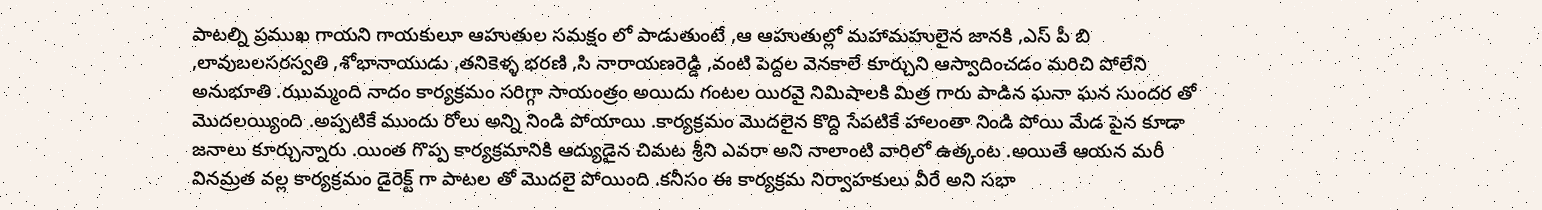పాటల్ని ప్రముఖ గాయని గాయకులూ ఆహుతుల సమక్షం లో పాడుతుంటే ,ఆ ఆహుతుల్లో మహామహులైన జానకి ,ఎస్ పీ బి ,లావుబలసరస్వతి ,శోభానాయుడు ,తనికెళ్ళ భరణి ,సి నారాయణరెడ్డి ,వంటి పెద్దల వెనకాలే కూర్చుని ఆస్వాదించడం మరిచి పోలేని అనుభూతి .ఝుమ్మంది నాదం కార్యక్రమం సరిగ్గా సాయంత్రం అయిదు గంటల యిరవై నిమిషాలకి మిత్ర గారు పాడిన ఘనా ఘన సుందర తో మొదలయ్యింది .అప్పటికే ముందు రోలు అన్ని నిండి పోయాయి .కార్యక్రమం మొదలైన కొద్ది సేపటికే హాలంతా నిండి పోయి మేడ పైన కూడా జనాలు కూర్చున్నారు .యింత గొప్ప కార్యక్రమానికి ఆద్యుడైన చిమట శ్రీని ఎవరా అని నాలాంటి వారిలో ఉత్కంట .అయితే ఆయన మరీ వినమ్రత వల్ల కార్యక్రమం డైరెక్ట్ గా పాటల తో మొదలై పోయింది .కనీసం ఈ కార్యక్రమ నిర్వాహకులు వీరే అని సభా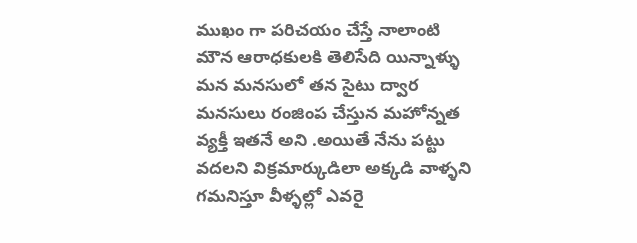ముఖం గా పరిచయం చేస్తే నాలాంటి మౌన ఆరాధకులకి తెలిసేది యిన్నాళ్ళు మన మనసులో తన సైటు ద్వార మనసులు రంజింప చేస్తున మహోన్నత వ్యక్తీ ఇతనే అని .అయితే నేను పట్టు వదలని విక్రమార్కుడిలా అక్కడి వాళ్ళని గమనిస్తూ వీళ్ళల్లో ఎవరై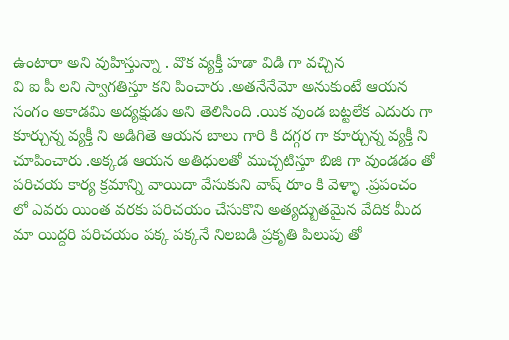ఉంటారా అని వుహిస్తున్నా . వొక వ్యక్తీ హడా విడి గా వచ్చిన
వి ఐ పీ లని స్వాగతిస్తూ కని పించారు .అతనేనేమో అనుకుంటే ఆయన సంగం అకాడమి అద్యక్షుడు అని తెలిసింది .యిక వుండ బట్టలేక ఎదురు గా కూర్చున్న వ్యక్తీ ని అడిగితె ఆయన బాలు గారి కి దగ్గర గా కూర్చున్న వ్యక్తీ ని చూపించారు .అక్కడ ఆయన అతిధులతో ముచ్చటిస్తూ బిజి గా వుండడం తో పరిచయ కార్య క్రమాన్ని వాయిదా వేసుకుని వాష్ రూం కి వెళ్ళా .ప్రపంచం లో ఎవరు యింత వరకు పరిచయం చేసుకొని అత్యద్బుతమైన వేదిక మీద మా యిద్దరి పరిచయం పక్క పక్కనే నిలబడి ప్రకృతి పిలుపు తో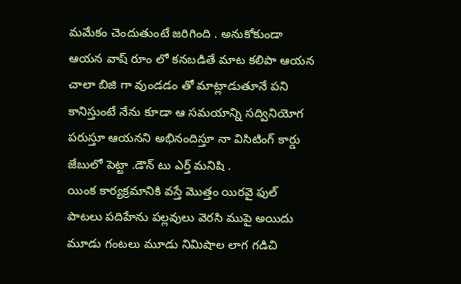మమేకం చెందుతుంటే జరిగింది . అనుకోకుండా ఆయన వాష్ రూం లో కనబడితే మాట కలిపా ఆయన చాలా బిజి గా వుండడం తో మాట్లాడుతూనే పని కానిస్తుంటే నేను కూడా ఆ సమయాన్ని సద్వినియోగ పరుస్తూ ఆయనని అభినందిస్తూ నా విసిటింగ్ కార్డు జేబులో పెట్టా .డౌన్ టు ఎర్త్ మనిషి .
యింక కార్యక్రమానికి వస్తే మొత్తం యిరవై ఫుల్ పాటలు పదిహేను పల్లవులు వెరసి ముపై అయిదు మూడు గంటలు మూడు నిమిషాల లాగ గడిచి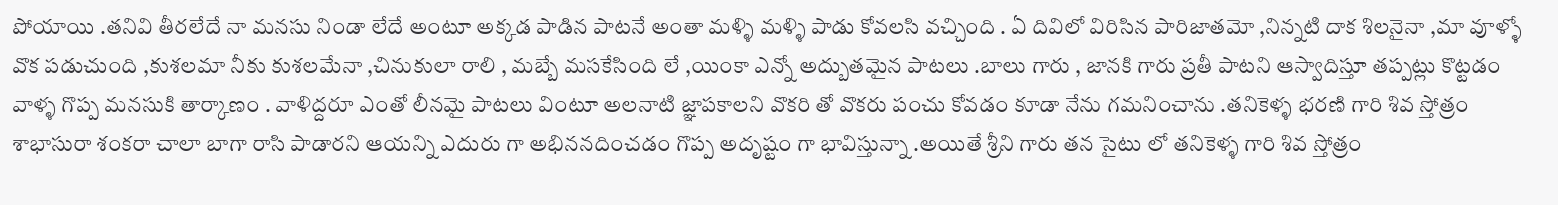పోయాయి .తనివి తీరలేదే నా మనసు నిండా లేదే అంటూ అక్కడ పాడిన పాటనే అంతా మళ్ళి మళ్ళి పాడు కోవలసి వచ్చింది . ఏ దివిలో విరిసిన పారిజాతమో ,నిన్నటి దాక శిలనైనా ,మా వూళ్ళో వొక పడుచుంది ,కుశలమా నీకు కుశలమేనా ,చినుకులా రాలి , మబ్బే మసకేసింది లే ,యింకా ఎన్నో అద్బుతమైన పాటలు .బాలు గారు , జానకి గారు ప్రతీ పాటని ఆస్వాదిస్తూ తప్పట్లు కొట్టడం వాళ్ళ గొప్ప మనసుకి తార్కాణం . వాళిద్దరూ ఎంతో లీనమై పాటలు వింటూ అలనాటి జ్ఞాపకాలని వొకరి తో వొకరు పంచు కోవడం కూడా నేను గమనించాను .తనికెళ్ళ భరణి గారి శివ స్తోత్రం శాభాసురా శంకరా చాలా బాగా రాసి పాడారని ఆయన్ని ఎదురు గా అభిననదించడం గొప్ప అదృష్టం గా భావిస్తున్నా .అయితే శ్రీని గారు తన సైటు లో తనికెళ్ళ గారి శివ స్తోత్రం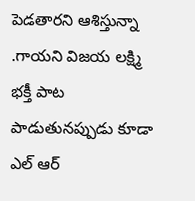పెడతారని ఆశిస్తున్నా .గాయని విజయ లక్ష్మి భక్తీ పాట పాడుతునప్పుడు కూడా ఎల్ ఆర్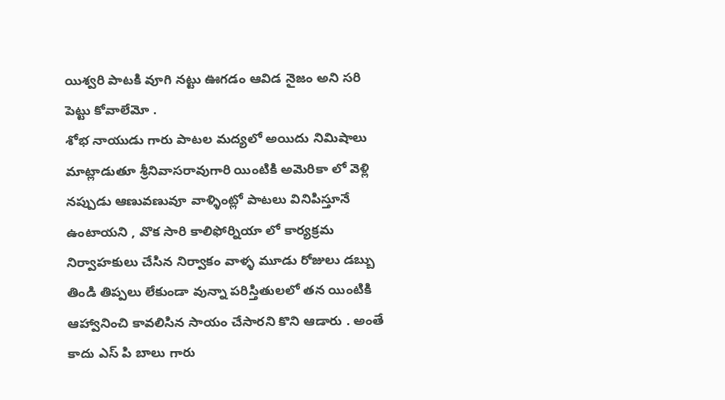యిశ్వరి పాటకి వూగి నట్టు ఊగడం ఆవిడ నైజం అని సరి పెట్టు కోవాలేమో .
శోభ నాయుడు గారు పాటల మద్యలో అయిదు నిమిషాలు మాట్లాడుతూ శ్రీనివాసరావుగారి యింటికి అమెరికా లో వెళ్లి నప్పుడు ఆణువణువూ వాళ్ళింట్లో పాటలు వినిపిస్తూనే ఉంటాయని , వొక సారి కాలిఫోర్నియా లో కార్యక్రమ నిర్వాహకులు చేసిన నిర్వాకం వాళ్ళ మూడు రోజులు డబ్బు తిండి తిప్పలు లేకుండా వున్నా పరిస్తితులలో తన యింటికి ఆహ్వానించి కావలిసిన సాయం చేసారని కొని ఆడారు . అంతే కాదు ఎస్ పి బాలు గారు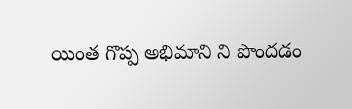యింత గొప్ప అభిమాని ని పొందడం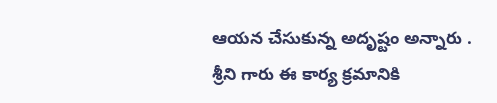ఆయన చేసుకున్న అదృష్టం అన్నారు .
శ్రీని గారు ఈ కార్య క్రమానికి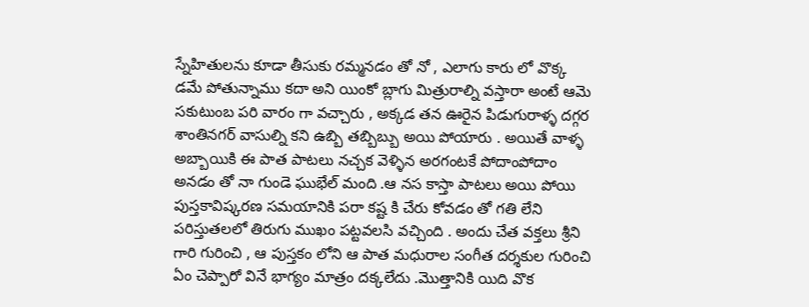స్నేహితులను కూడా తీసుకు రమ్మనడం తో నో , ఎలాగు కారు లో వొక్క డమే పోతున్నాము కదా అని యింకో బ్లాగు మిత్రురాల్ని వస్తారా అంటే ఆమె సకుటుంబ పరి వారం గా వచ్చారు , అక్కడ తన ఊరైన పిడుగురాళ్ళ దగ్గర శాంతినగర్ వాసుల్ని కని ఉబ్బి తబ్బిబ్బు అయి పోయారు . అయితే వాళ్ళ అబ్బాయికి ఈ పాత పాటలు నచ్చక వెళ్ళిన అరగంటకే పోదాంపోదాం అనడం తో నా గుండె ఘుభేల్ మంది .ఆ నస కాస్తా పాటలు అయి పోయి పుస్తకావిష్కరణ సమయానికి పరా కష్ట కి చేరు కోవడం తో గతి లేని పరిస్తుతలలో తిరుగు ముఖం పట్టవలసి వచ్చింది . అందు చేత వక్తలు శ్రీని గారి గురించి , ఆ పుస్తకం లోని ఆ పాత మధురాల సంగీత దర్శకుల గురించి ఏం చెప్పారో వినే భాగ్యం మాత్రం దక్కలేదు .మొత్తానికి యిది వొక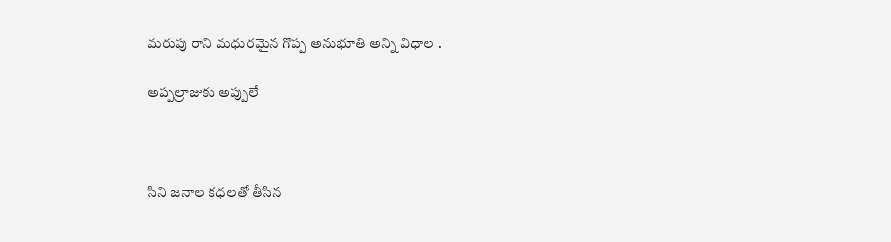మరుపు రాని మధురమైన గొప్ప అనుభూతి అన్ని విధాల .

అప్పల్రాజుకు అప్పులే



సిని జనాల కధలతో తీసిన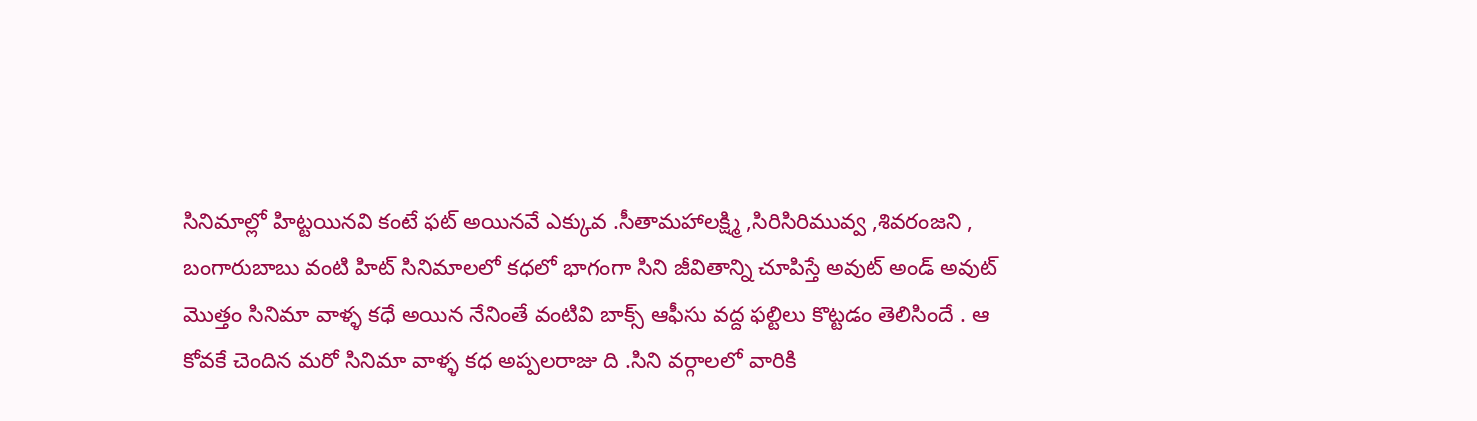సినిమాల్లో హిట్టయినవి కంటే ఫట్ అయినవే ఎక్కువ .సీతామహాలక్ష్మి ,సిరిసిరిమువ్వ ,శివరంజని , బంగారుబాబు వంటి హిట్ సినిమాలలో కధలో భాగంగా సిని జీవితాన్ని చూపిస్తే అవుట్ అండ్ అవుట్ మొత్తం సినిమా వాళ్ళ కధే అయిన నేనింతే వంటివి బాక్స్ ఆఫీసు వద్ద ఫల్టిలు కొట్టడం తెలిసిందే . ఆ కోవకే చెందిన మరో సినిమా వాళ్ళ కధ అప్పలరాజు ది .సిని వర్గాలలో వారికి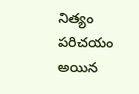నిత్యం పరిచయం అయిన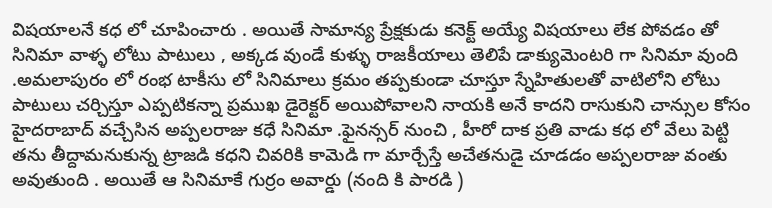విషయాలనే కధ లో చూపించారు . అయితే సామాన్య ప్రేక్షకుడు కనెక్ట్ అయ్యే విషయాలు లేక పోవడం తో సినిమా వాళ్ళ లోటు పాటులు , అక్కడ వుండే కుళ్ళు రాజకీయాలు తెలిపే డాక్యుమెంటరి గా సినిమా వుంది .అమలాపురం లో రంభ టాకీసు లో సినిమాలు క్రమం తప్పకుండా చూస్తూ స్నేహితులతో వాటిలోని లోటు పాటులు చర్చిస్తూ ఎప్పటికన్నా ప్రముఖ డైరెక్టర్ అయిపోవాలని నాయకి అనే కాదని రాసుకుని చాన్సుల కోసం హైదరాబాద్ వచ్చేసిన అప్పలరాజు కధే సినిమా .ఫైనన్సర్ నుంచి , హీరో దాక ప్రతి వాడు కధ లో వేలు పెట్టి తను తీద్దామనుకున్న ట్రాజడి కధని చివరికి కామెడి గా మార్చేస్తే అచేతనుడై చూడడం అప్పలరాజు వంతు అవుతుంది . అయితే ఆ సినిమాకే గుర్రం అవార్డు (నంది కి పారడి )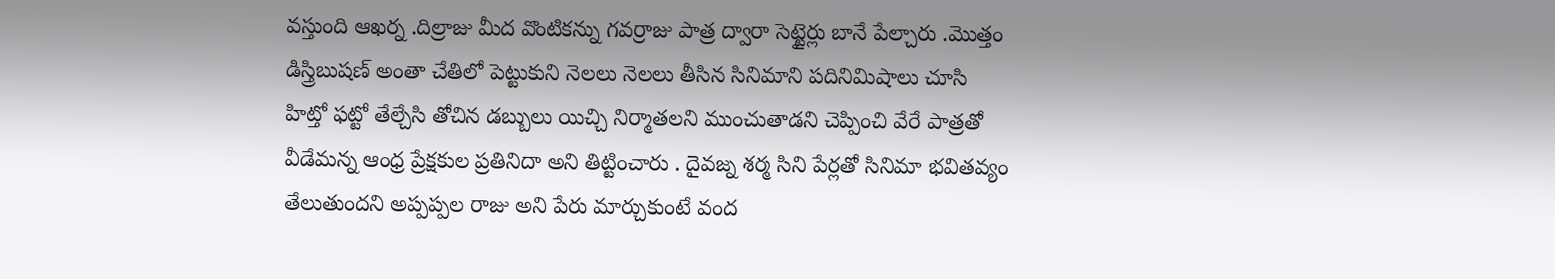వస్తుంది ఆఖర్న .దిల్రాజు మీద వొంటికన్ను గవర్రాజు పాత్ర ద్వారా సెట్టైర్లు బానే పేల్చారు .మొత్తం డిస్త్రిబుషణ్ అంతా చేతిలో పెట్టుకుని నెలలు నెలలు తీసిన సినిమాని పదినిమిషాలు చూసి హిట్తో ఫట్టో తేల్చేసి తోచిన డబ్బులు యిచ్చి నిర్మాతలని ముంచుతాడని చెప్పించి వేరే పాత్రతో వీడేమన్న ఆంధ్ర ప్రేక్షకుల ప్రతినిదా అని తిట్టించారు . దైవజ్న శర్మ సిని పేర్లతో సినిమా భవితవ్యం తేలుతుందని అప్పప్పల రాజు అని పేరు మార్చుకుంటే వంద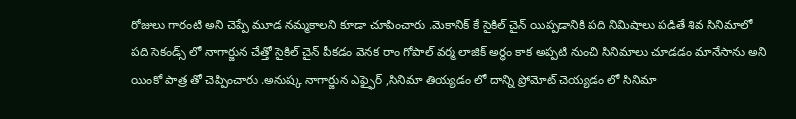రోజులు గారంటి అని చెప్పే మూడ నమ్మకాలని కూడా చూపించారు .మెకానిక్ కే సైకిల్ చైన్ యిప్పడానికి పది నిమిషాలు పడితే శివ సినిమాలో పది సెకండ్స్ లో నాగార్జున చేత్తో సైకిల్ చైన్ పీకడం వెనక రాం గోపాల్ వర్మ లాజిక్ అర్ధం కాక అప్పటి నుంచి సినిమాలు చూడడం మానేసాను అని యింకో పాత్ర తో చెప్పించారు .అనుష్క నాగార్జున ఎఫ్ఫైర్ ,సినిమా తియ్యడం లో దాన్ని ప్రోమోట్ చెయ్యడం లో సినిమా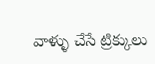వాళ్ళు చేసే ట్రిక్కులు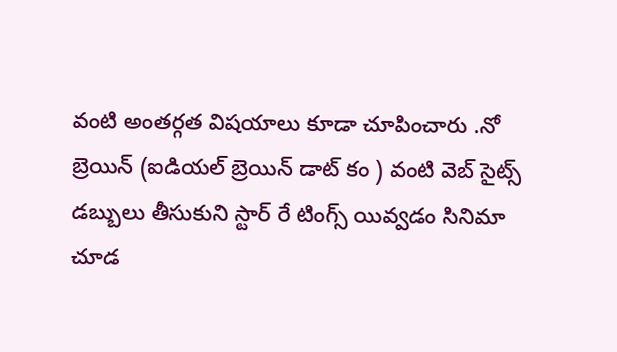వంటి అంతర్గత విషయాలు కూడా చూపించారు .నో బ్రెయిన్ (ఐడియల్ బ్రెయిన్ డాట్ కం ) వంటి వెబ్ సైట్స్ డబ్బులు తీసుకుని స్టార్ రే టింగ్స్ యివ్వడం సినిమా చూడ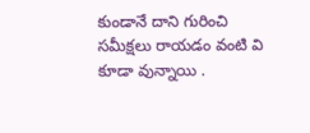కుండానే దాని గురించి సమీక్షలు రాయడం వంటి వి కూడా వున్నాయి .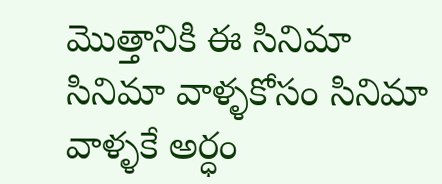మొత్తానికి ఈ సినిమా సినిమా వాళ్ళకోసం సినిమా వాళ్ళకే అర్ధం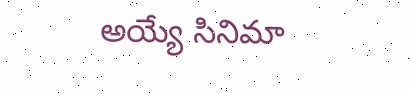అయ్యే సినిమా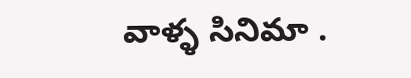వాళ్ళ సినిమా .